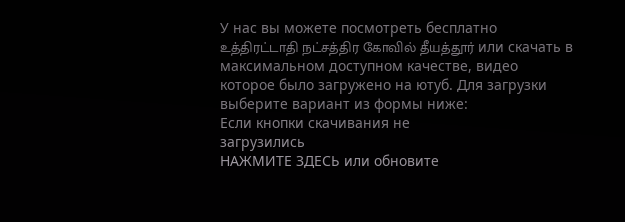У нас вы можете посмотреть бесплатно உத்திரட்டாதி நட்சத்திர கோவில் தீயத்தூர் или скачать в максимальном доступном качестве, видео которое было загружено на ютуб. Для загрузки выберите вариант из формы ниже:
Если кнопки скачивания не
загрузились
НАЖМИТЕ ЗДЕСЬ или обновите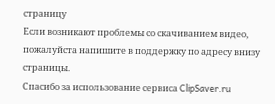страницу
Если возникают проблемы со скачиванием видео, пожалуйста напишите в поддержку по адресу внизу
страницы.
Спасибо за использование сервиса ClipSaver.ru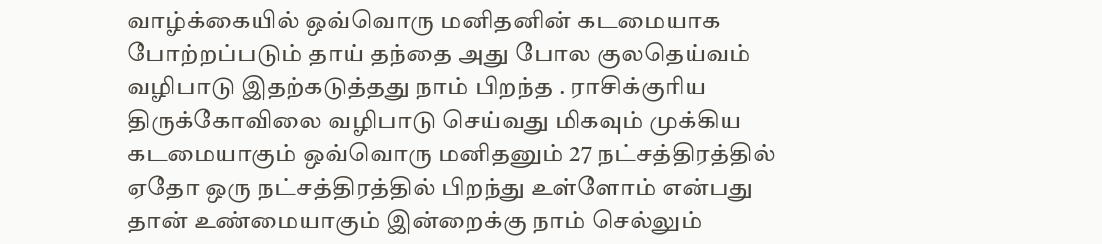வாழ்க்கையில் ஒவ்வொரு மனிதனின் கடமையாக போற்றப்படும் தாய் தந்தை அது போல குலதெய்வம் வழிபாடு இதற்கடுத்தது நாம் பிறந்த . ராசிக்குரிய திருக்கோவிலை வழிபாடு செய்வது மிகவும் முக்கிய கடமையாகும் ஒவ்வொரு மனிதனும் 27 நட்சத்திரத்தில் ஏதோ ஒரு நட்சத்திரத்தில் பிறந்து உள்ளோம் என்பது தான் உண்மையாகும் இன்றைக்கு நாம் செல்லும்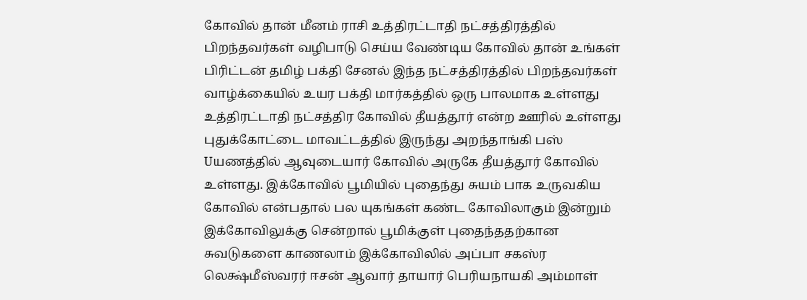கோவில் தான் மீனம் ராசி உத்திரட்டாதி நட்சத்திரத்தில் பிறந்தவர்கள் வழிபாடு செய்ய வேண்டிய கோவில் தான் உங்கள் பிரிட்டன் தமிழ் பக்தி சேனல் இந்த நட்சத்திரத்தில் பிறந்தவர்கள் வாழ்க்கையில் உயர பக்தி மார்கத்தில் ஒரு பாலமாக உள்ளது உத்திரட்டாதி நட்சத்திர கோவில் தீயத்தூர் என்ற ஊரில் உள்ளது புதுக்கோட்டை மாவட்டத்தில் இருந்து அறந்தாங்கி பஸ் Uயணத்தில் ஆவுடையார் கோவில் அருகே தீயத்தூர் கோவில் உள்ளது. இக்கோவில் பூமியில் புதைந்து சுயம் பாக உருவகிய கோவில் என்பதால் பல யுகங்கள் கண்ட கோவிலாகும் இன்றும் இக்கோவிலுக்கு சென்றால் பூமிக்குள் புதைந்ததற்கான சுவடுகளை காணலாம் இக்கோவிலில் அப்பா சகஸ்ர லெக்ஷ்மீஸ்வரர் ஈசன் ஆவார் தாயார் பெரியநாயகி அம்மாள்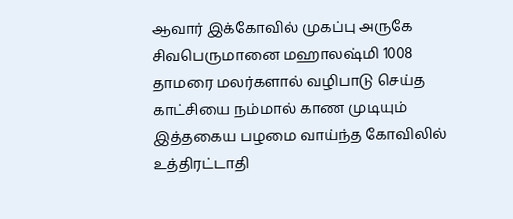ஆவார் இக்கோவில் முகப்பு அருகே சிவபெருமானை மஹாலஷ்மி 1008 தாமரை மலர்களால் வழிபாடு செய்த காட்சியை நம்மால் காண முடியும் இத்தகைய பழமை வாய்ந்த கோவிலில் உத்திரட்டாதி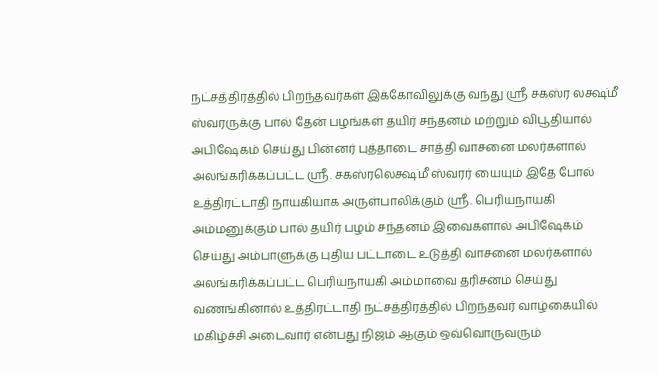நட்சத்திரத்தில் பிறந்தவர்கள் இக்கோவிலுக்கு வந்து ஸ்ரீ சகஸ்ர லக்ஷ்மீ ஸ்வரருக்கு பால் தேன் பழங்கள் தயிர் சந்தனம் மற்றும் விபூதியால் அபிஷேகம் செய்து பின்னர் புத்தாடை சாத்தி வாசனை மலர்களால் அலங்கரிக்கப்பட்ட ஸ்ரீ. சகஸ்ரலெக்ஷ்மீ ஸ்வரர் யையும் இதே போல் உத்திரட்டாதி நாயகியாக அருள்பாலிக்கும் ஸ்ரீ. பெரியநாயகி அம்மனுக்கும் பால் தயிர் பழம் சந்தனம் இவைகளால் அபிஷேகம் செய்து அம்பாளுக்கு புதிய பட்டாடை உடுத்தி வாசனை மலர்களால் அலங்கரிக்கப்பட்ட பெரியநாயகி அம்மாவை தரிசனம் செய்து வணங்கினால் உத்திரட்டாதி நட்சத்திரத்தில் பிறந்தவர் வாழ்கையில் மகிழ்ச்சி அடைவார் என்பது நிஜம் ஆகும் ஒவ்வொருவரும்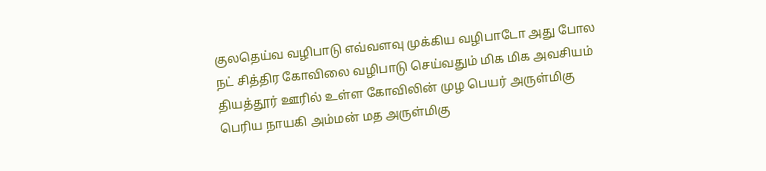குலதெய்வ வழிபாடு எவ்வளவு முக்கிய வழிபாடோ அது போல நட் சித்திர கோவிலை வழிபாடு செய்வதும் மிக மிக அவசியம் தியத்தூர் ஊரில் உள்ள கோவிலின் முழ பெயர் அருள்மிகு பெரிய நாயகி அம்மன் மத அருள்மிகு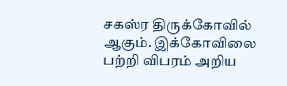சகஸ்ர திருக்கோவில் ஆகும். இக்கோவிலை பற்றி விபரம் அறிய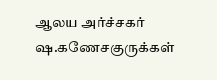ஆலய அர்ச்சகர் ஷ.கணேசகுருக்கள்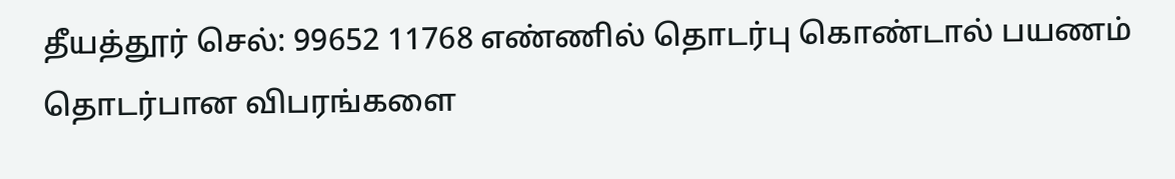தீயத்தூர் செல்: 99652 11768 எண்ணில் தொடர்பு கொண்டால் பயணம் தொடர்பான விபரங்களை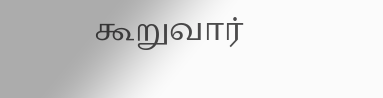கூறுவார்